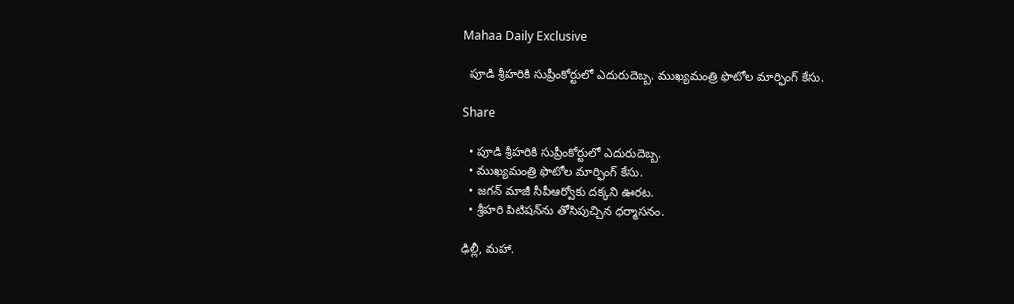Mahaa Daily Exclusive

  పూడి శ్రీహరికి సుప్రీంకోర్టులో ఎదురుదెబ్బ. ముఖ్యమంత్రి ఫొటోల మార్ఫింగ్‌ కేసు.

Share

  • పూడి శ్రీహరికి సుప్రీంకోర్టులో ఎదురుదెబ్బ.
  • ముఖ్యమంత్రి ఫొటోల మార్ఫింగ్‌ కేసు.
  • జగన్ మాజీ సీపీఆర్వోకు దక్కని ఊరట.
  • శ్రీహరి పిటిషన్‌ను తోసిపుచ్చిన ధర్మాసనం.

ఢిల్లీ, మహా.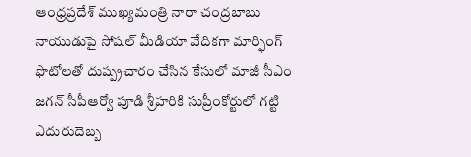ఆంధ్రప్రదేశ్ ముఖ్యమంత్రి నారా చంద్రబాబు నాయుడుపై సోషల్ మీడియా వేదికగా మార్ఫింగ్ ఫొటోలతో దుష్ప్రచారం చేసిన కేసులో మాజీ సీఎం జగన్ సీపీఆర్వో పూడి శ్రీహరికి సుప్రీంకోర్టులో గట్టి ఎదురుదెబ్బ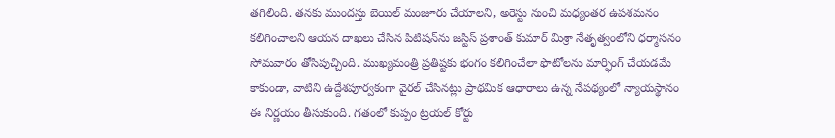తగిలింది. తనకు ముందస్తు బెయిల్ మంజూరు చేయాలని, అరెస్టు నుంచి మధ్యంతర ఉపశమనం కలిగించాలని ఆయన దాఖలు చేసిన పిటిషన్‌ను జస్టిస్ ప్రశాంత్ కుమార్ మిశ్రా నేతృత్వంలోని ధర్మాసనం సోమవారం తోసిపుచ్చింది. ముఖ్యమంత్రి ప్రతిష్టకు భంగం కలిగించేలా ఫొటోలను మార్ఫింగ్ చేయడమే కాకుండా, వాటిని ఉద్దేశపూర్వకంగా వైరల్ చేసినట్లు ప్రాథమిక ఆధారాలు ఉన్న నేపథ్యంలో న్యాయస్థానం ఈ నిర్ణయం తీసుకుంది. గతంలో కుప్పం ట్రయల్ కోర్టు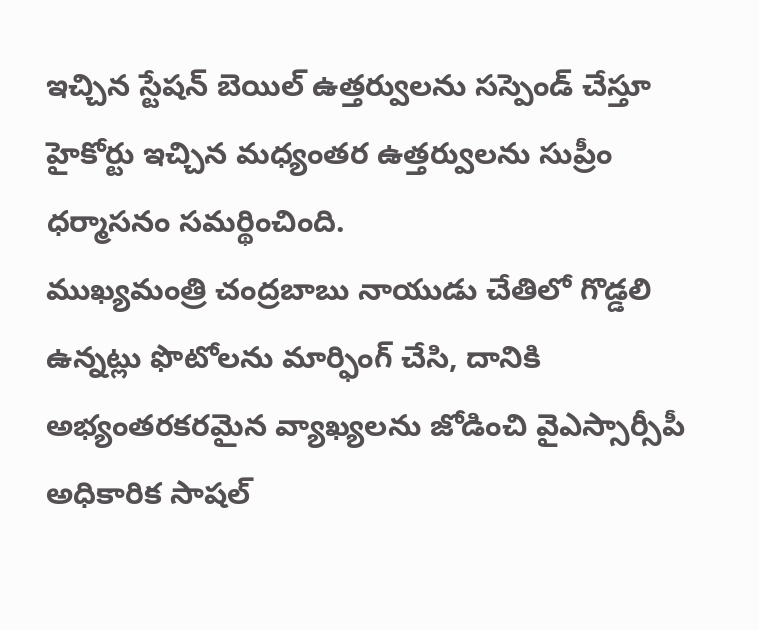ఇచ్చిన స్టేషన్ బెయిల్ ఉత్తర్వులను సస్పెండ్ చేస్తూ హైకోర్టు ఇచ్చిన మధ్యంతర ఉత్తర్వులను సుప్రీం ధర్మాసనం సమర్థించింది.
ముఖ్యమంత్రి చంద్రబాబు నాయుడు చేతిలో గొడ్డలి ఉన్నట్లు ఫొటోలను మార్ఫింగ్ చేసి, దానికి అభ్యంతరకరమైన వ్యాఖ్యలను జోడించి వైఎస్సార్సీపీ అధికారిక సాషల్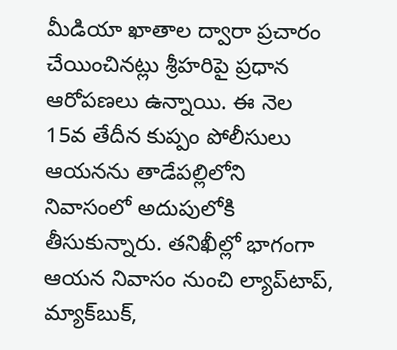మీడియా ఖాతాల ద్వారా ప్రచారం చేయించినట్లు శ్రీహరిపై ప్రధాన ఆరోపణలు ఉన్నాయి. ఈ నెల 15వ తేదీన కుప్పం పోలీసులు ఆయనను తాడేపల్లిలోని నివాసంలో అదుపులోకి తీసుకున్నారు. తనిఖీల్లో భాగంగా ఆయన నివాసం నుంచి ల్యాప్‌టాప్, మ్యాక్‌బుక్,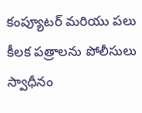కంప్యూటర్ మరియు పలు కీలక పత్రాలను పోలీసులు స్వాధీనం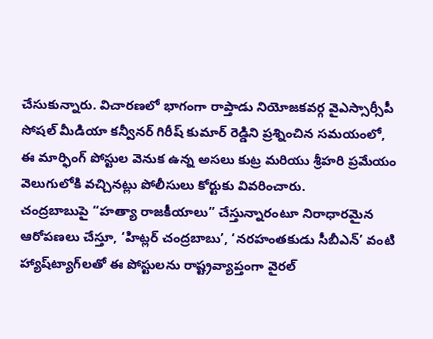చేసుకున్నారు. విచారణలో భాగంగా రాప్తాడు నియోజకవర్గ వైఎస్సార్సీపీ సోషల్ మీడియా కన్వీనర్ గిరీష్ కుమార్ రెడ్డిని ప్రశ్నించిన సమయంలో, ఈ మార్ఫింగ్ పోస్టుల వెనుక ఉన్న అసలు కుట్ర మరియు శ్రీహరి ప్రమేయం వెలుగులోకి వచ్చినట్లు పోలీసులు కోర్టుకు వివరించారు.
చంద్రబాబుపై “హత్యా రాజకీయాలు” చేస్తున్నారంటూ నిరాధారమైన ఆరోపణలు చేస్తూ, ‘హిట్లర్ చంద్రబాబు’, ‘నరహంతకుడు సీబీఎన్’ వంటి హ్యాష్‌ట్యాగ్‌లతో ఈ పోస్టులను రాష్ట్రవ్యాప్తంగా వైరల్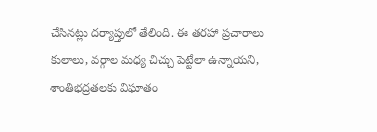చేసినట్లు దర్యాప్తులో తేలింది. ఈ తరహా ప్రచారాలు కులాలు, వర్గాల మధ్య చిచ్చు పెట్టేలా ఉన్నాయని, శాంతిభద్రతలకు విఘాతం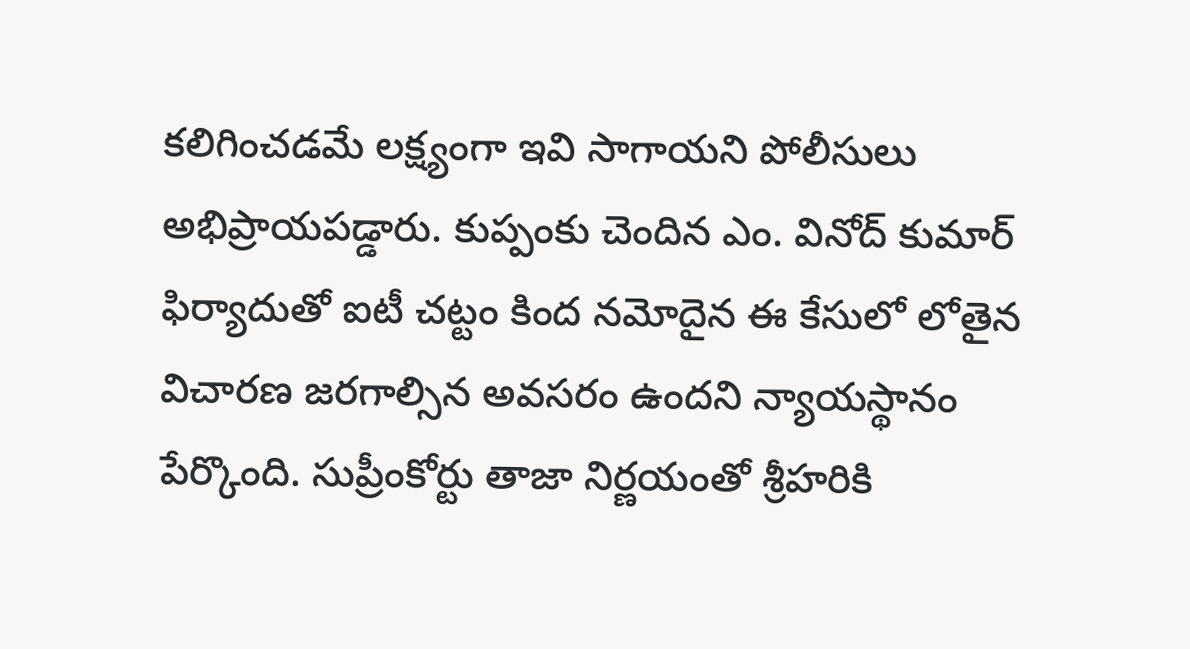కలిగించడమే లక్ష్యంగా ఇవి సాగాయని పోలీసులు అభిప్రాయపడ్డారు. కుప్పంకు చెందిన ఎం. వినోద్ కుమార్ ఫిర్యాదుతో ఐటీ చట్టం కింద నమోదైన ఈ కేసులో లోతైన విచారణ జరగాల్సిన అవసరం ఉందని న్యాయస్థానం పేర్కొంది. సుప్రీంకోర్టు తాజా నిర్ణయంతో శ్రీహరికి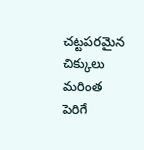చట్టపరమైన చిక్కులు మరింత పెరిగే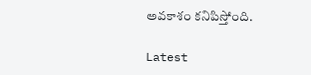అవకాశం కనిపిస్తోంది.

Latest